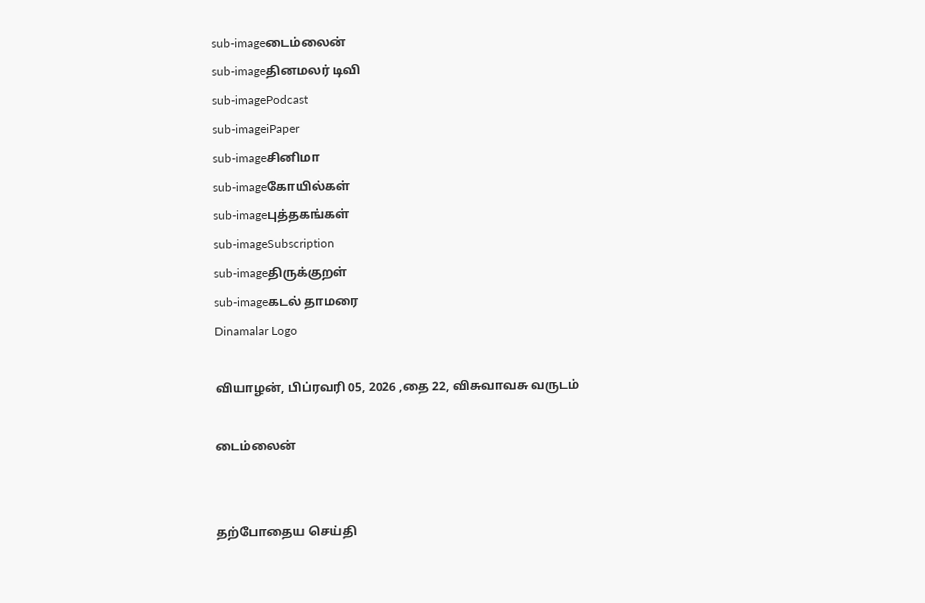sub-imageடைம்லைன்
sub-imageதினமலர் டிவி
sub-imagePodcast
sub-imageiPaper
sub-imageசினிமா
sub-imageகோயில்கள்
sub-imageபுத்தகங்கள்
sub-imageSubscription
sub-imageதிருக்குறள்
sub-imageகடல் தாமரை
Dinamalar Logo

வியாழன், பிப்ரவரி 05, 2026 ,தை 22, விசுவாவசு வருடம்

டைம்லைன்


தற்போதைய செய்தி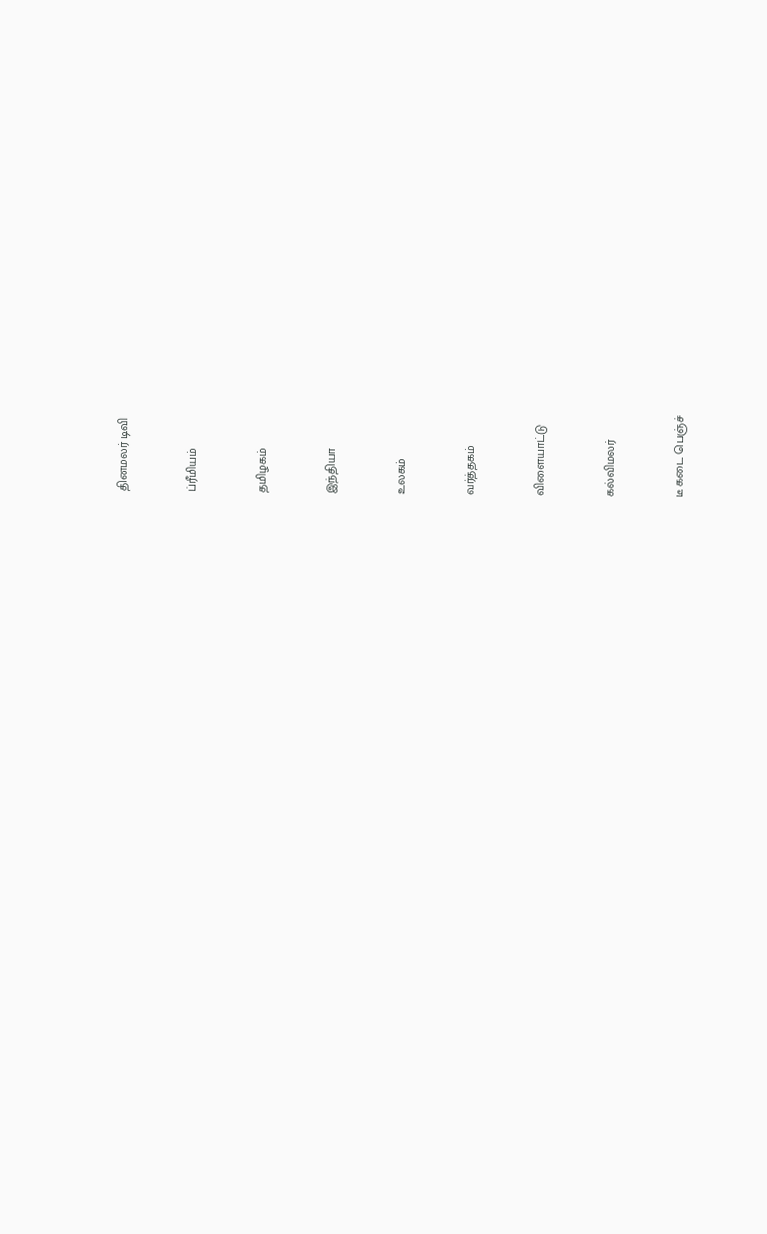தினமலர் டிவி


ப்ரீமியம்


தமிழகம்


இந்தியா


உலகம்


வர்த்தகம்


விளையாட்டு


கல்விமலர்


டீ கடை பெஞ்ச்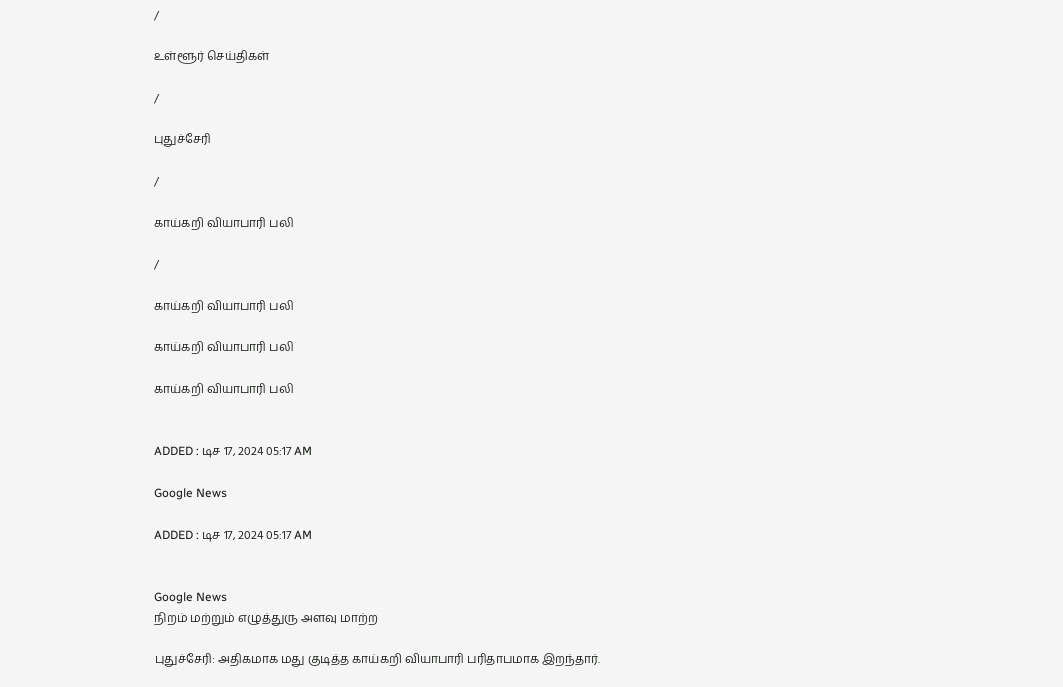/

உள்ளூர் செய்திகள்

/

புதுச்சேரி

/

காய்கறி வியாபாரி பலி

/

காய்கறி வியாபாரி பலி

காய்கறி வியாபாரி பலி

காய்கறி வியாபாரி பலி


ADDED : டிச 17, 2024 05:17 AM

Google News

ADDED : டிச 17, 2024 05:17 AM


Google News
நிறம் மற்றும் எழுத்துரு அளவு மாற்ற

புதுச்சேரி: அதிகமாக மது குடித்த காய்கறி வியாபாரி பரிதாபமாக இறந்தார்.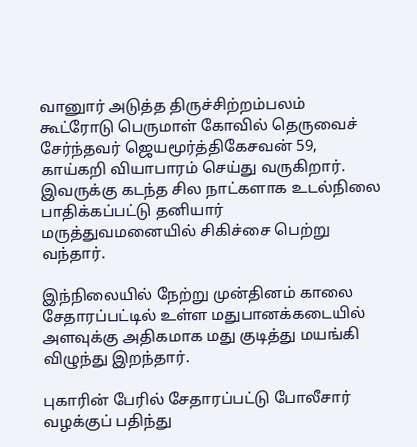வானுார் அடுத்த திருச்சிற்றம்பலம் கூட்ரோடு பெருமாள் கோவில் தெருவைச் சேர்ந்தவர் ஜெயமூர்த்திகேசவன் 59, காய்கறி வியாபாரம் செய்து வருகிறார். இவருக்கு கடந்த சில நாட்களாக உடல்நிலை பாதிக்கப்பட்டு தனியார் மருத்துவமனையில் சிகிச்சை பெற்று வந்தார்.

இந்நிலையில் நேற்று முன்தினம் காலை சேதாரப்பட்டில் உள்ள மதுபானக்கடையில் அளவுக்கு அதிகமாக மது குடித்து மயங்கி விழுந்து இறந்தார்.

புகாரின் பேரில் சேதாரப்பட்டு போலீசார் வழக்குப் பதிந்து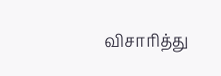விசாரித்து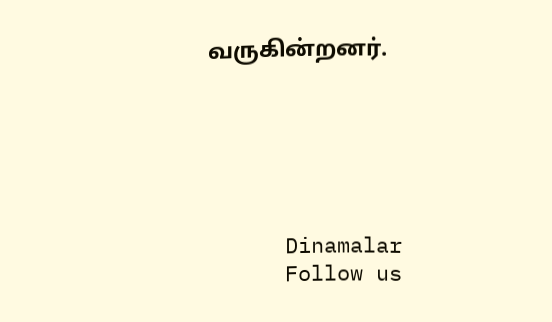வருகின்றனர்.






      Dinamalar
      Follow us